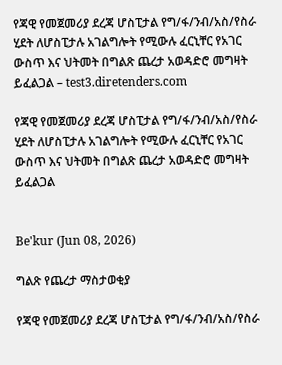የጃዊ የመጀመሪያ ደረጃ ሆስፒታል የግ/ፋ/ንብ/አስ/የስራ ሂደት ለሆስፒታሉ አገልግሎት የሚውሉ ፈርኒቸር የአገር ውስጥ እና ህትመት በግልጽ ጨረታ አወዳድሮ መግዛት ይፈልጋል – test3.diretenders.com

የጃዊ የመጀመሪያ ደረጃ ሆስፒታል የግ/ፋ/ንብ/አስ/የስራ ሂደት ለሆስፒታሉ አገልግሎት የሚውሉ ፈርኒቸር የአገር ውስጥ እና ህትመት በግልጽ ጨረታ አወዳድሮ መግዛት ይፈልጋል


Be'kur (Jun 08, 2026)

ግልጽ የጨረታ ማስታወቂያ

የጃዊ የመጀመሪያ ደረጃ ሆስፒታል የግ/ፋ/ንብ/አስ/የስራ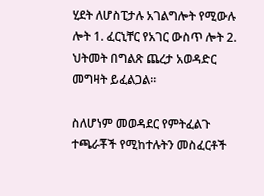ሂደት ለሆስፒታሉ አገልግሎት የሚውሉ ሎት 1. ፈርኒቸር የአገር ውስጥ ሎት 2. ህትመት በግልጽ ጨረታ አወዳድር መግዛት ይፈልጋል፡፡

ስለሆነም መወዳደር የምትፈልጉ ተጫራቾች የሚከተሉትን መስፈርቶች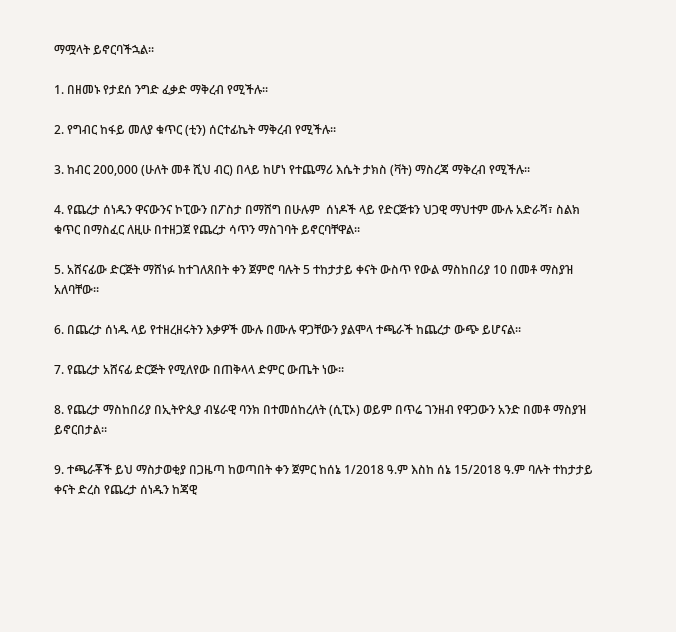ማሟላት ይኖርባችኋል፡፡

1. በዘመኑ የታደሰ ንግድ ፈቃድ ማቅረብ የሚችሉ፡፡

2. የግብር ከፋይ መለያ ቁጥር (ቲን) ሰርተፊኬት ማቅረብ የሚችሉ፡፡

3. ከብር 200,000 (ሁለት መቶ ሺህ ብር) በላይ ከሆነ የተጨማሪ እሴት ታክስ (ቫት) ማስረጃ ማቅረብ የሚችሉ፡፡

4. የጨረታ ሰነዱን ዋናውንና ኮፒውን በፖስታ በማሸግ በሁሉም  ሰነዶች ላይ የድርጅቱን ህጋዊ ማህተም ሙሉ አድራሻ፣ ስልክ ቁጥር በማስፈር ለዚሁ በተዘጋጀ የጨረታ ሳጥን ማስገባት ይኖርባቸዋል፡፡

5. አሸናፊው ድርጅት ማሸነፉ ከተገለጸበት ቀን ጀምሮ ባሉት 5 ተከታታይ ቀናት ውስጥ የውል ማስከበሪያ 10 በመቶ ማስያዝ አለባቸው፡፡

6. በጨረታ ሰነዱ ላይ የተዘረዘሩትን እቃዎች ሙሉ በሙሉ ዋጋቸውን ያልሞላ ተጫራች ከጨረታ ውጭ ይሆናል፡፡

7. የጨረታ አሸናፊ ድርጅት የሚለየው በጠቅላላ ድምር ውጤት ነው፡፡

8. የጨረታ ማስከበሪያ በኢትዮጲያ ብሄራዊ ባንክ በተመሰከረለት (ሲፒኦ) ወይም በጥሬ ገንዘብ የዋጋውን አንድ በመቶ ማስያዝ ይኖርበታል፡፡

9. ተጫራቾች ይህ ማስታወቂያ በጋዜጣ ከወጣበት ቀን ጀምር ከሰኔ 1/2018 ዓ.ም እስከ ሰኔ 15/2018 ዓ.ም ባሉት ተከታታይ ቀናት ድረስ የጨረታ ሰነዱን ከጃዊ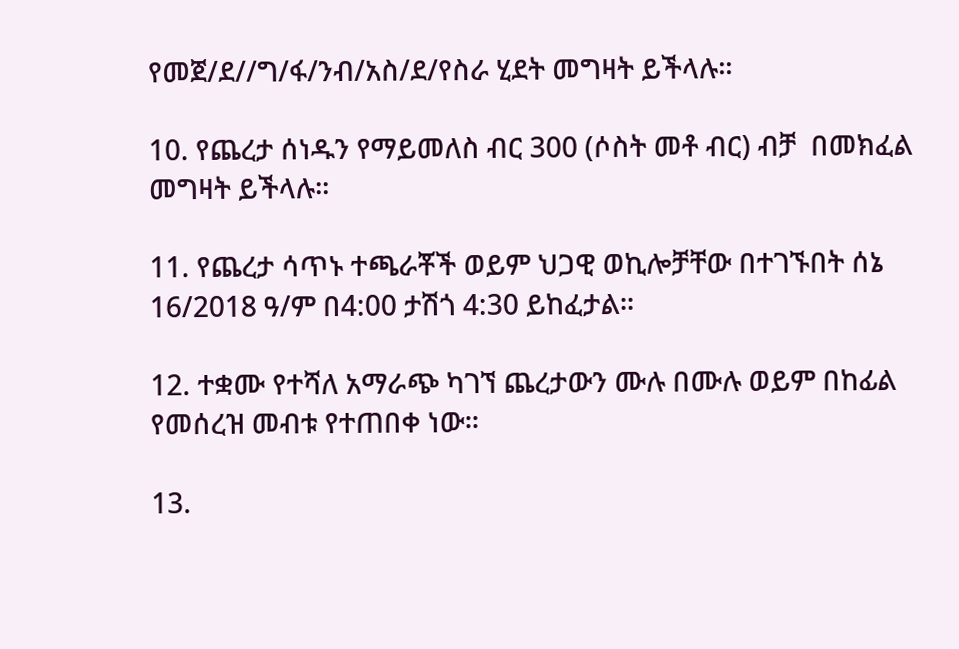የመጀ/ደ//ግ/ፋ/ንብ/አስ/ደ/የስራ ሂደት መግዛት ይችላሉ፡፡

10. የጨረታ ሰነዱን የማይመለስ ብር 300 (ሶስት መቶ ብር) ብቻ  በመክፈል መግዛት ይችላሉ፡፡

11. የጨረታ ሳጥኑ ተጫራቾች ወይም ህጋዊ ወኪሎቻቸው በተገኙበት ሰኔ 16/2018 ዓ/ም በ4:00 ታሽጎ 4:30 ይከፈታል፡፡

12. ተቋሙ የተሻለ አማራጭ ካገኘ ጨረታውን ሙሉ በሙሉ ወይም በከፊል የመሰረዝ መብቱ የተጠበቀ ነው፡፡

13.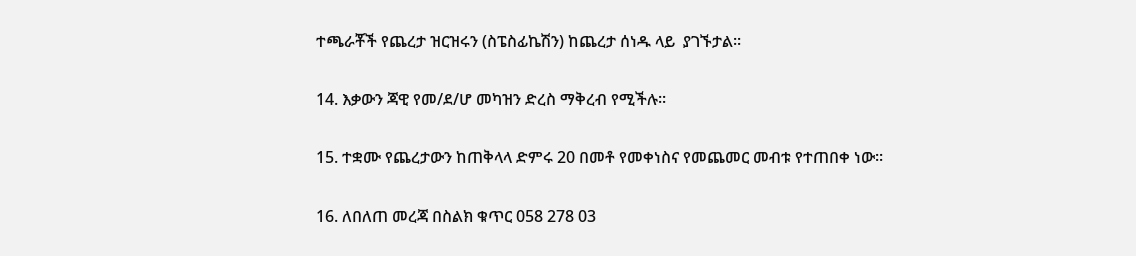ተጫራቾች የጨረታ ዝርዝሩን (ስፔስፊኬሽን) ከጨረታ ሰነዱ ላይ  ያገኙታል፡፡

14. እቃውን ጃዊ የመ/ደ/ሆ መካዝን ድረስ ማቅረብ የሚችሉ፡፡

15. ተቋሙ የጨረታውን ከጠቅላላ ድምሩ 20 በመቶ የመቀነስና የመጨመር መብቱ የተጠበቀ ነው፡፡

16. ለበለጠ መረጃ በስልክ ቁጥር 058 278 03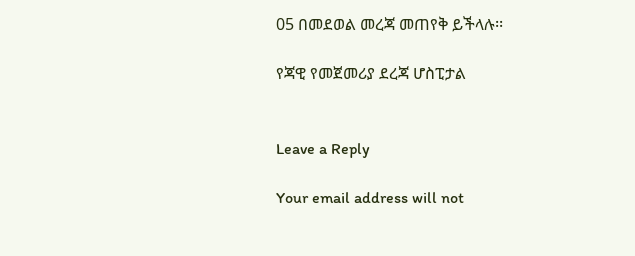05 በመደወል መረጃ መጠየቅ ይችላሉ፡፡

የጃዊ የመጀመሪያ ደረጃ ሆስፒታል


Leave a Reply

Your email address will not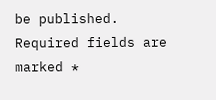be published. Required fields are marked *